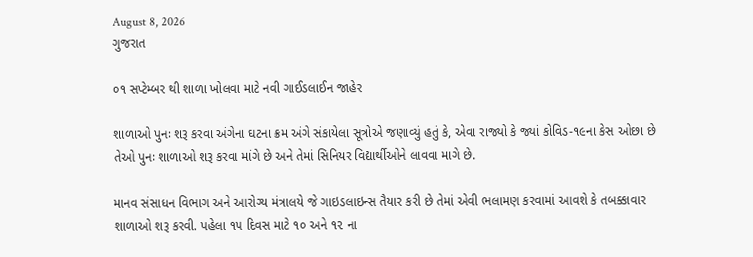August 8, 2026
ગુજરાત

૦૧ સપ્ટેમ્બર થી શાળા ખોલવા માટે નવી ગાઈડલાઈન જાહેર

શાળાઓ પુનઃ શરૂ કરવા અંગેના ઘટના ક્રમ અંગે સંકાયેલા સૂત્રોએ જણાવ્યું હતું કે, એવા રાજ્યો કે જ્યાં કોવિડ-૧૯ના કેસ ઓછા છે તેઓ પુનઃ શાળાઓ શરૂ કરવા માંગે છે અને તેમાં સિનિયર વિદ્યાર્થીઓને લાવવા માગે છે.

માનવ સંસાધન વિભાગ અને આરોગ્ય મંત્રાલયે જે ગાઇડલાઇન્સ તૈયાર કરી છે તેમાં એવી ભલામણ કરવામાં આવશે કે તબક્કાવાર શાળાઓ શરૂ કરવી. પહેલા ૧૫ દિવસ માટે ૧૦ અને ૧૨ ના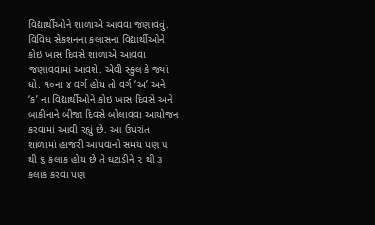વિદ્યાર્થીઓને શાળાએ આવવા જણાવવું. વિવિધ સેકશનના કલાસના વિદ્યાર્થીઓને કોઇ ખાસ દિવસે શાળાએ આવવા જણાવવામાં આવશે. એવી સ્કુલ કે જ્યાં ધો. ૧૦ના ૪ વર્ગ હોય તો વર્ગ ‘અ’ અને ‘ક’ ના વિદ્યાર્થીઓને કોઇ ખાસ દિવસે અને બાકીનાને બીજા દિવસે બોલાવવા આયોજન કરવામાં આવી રહ્યું છે. આ ઉપરાંત શાળામાં હાજરી આપવાનો સમય પણ ૫ થી ૬ કલાક હોય છે તે ઘટાડીને ૨ થી ૩ કલાક કરવા પણ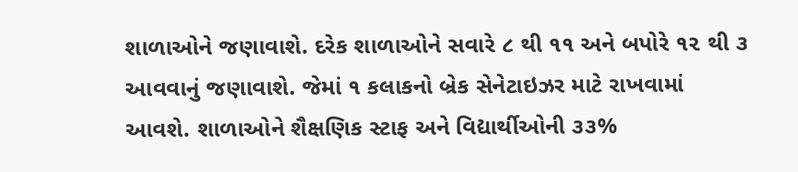શાળાઓને જણાવાશે. દરેક શાળાઓને સવારે ૮ થી ૧૧ અને બપોરે ૧૨ થી ૩ આવવાનું જણાવાશે. જેમાં ૧ કલાકનો બ્રેક સેનેટાઇઝર માટે રાખવામાં આવશે. શાળાઓને શૈક્ષણિક સ્ટાફ અને વિદ્યાર્થીઓની ૩૩%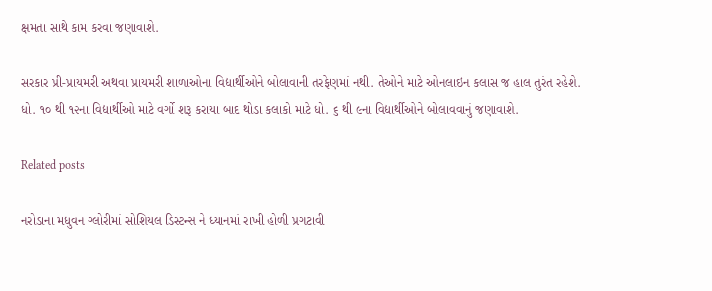ક્ષમતા સાથે કામ કરવા જણાવાશે.

સરકાર પ્રી-પ્રાયમરી અથવા પ્રાયમરી શાળાઓના વિદ્યાર્થીઓને બોલાવાની તરફેણમાં નથી. તેઓને માટે ઓનલાઇન કલાસ જ હાલ તુરંત રહેશે. ધો. ૧૦ થી ૧૨ના વિદ્યાર્થીઓ માટે વર્ગો શરૂ કરાયા બાદ થોડા કલાકો માટે ધો. ૬ થી ૯ના વિદ્યાર્થીઓને બોલાવવાનું જણાવાશે.

Related posts

નરોડાના મધુવન ગ્લોરીમાં સોશિયલ ડિસ્ટન્સ ને ધ્યાનમાં રાખી હોળી પ્રગટાવી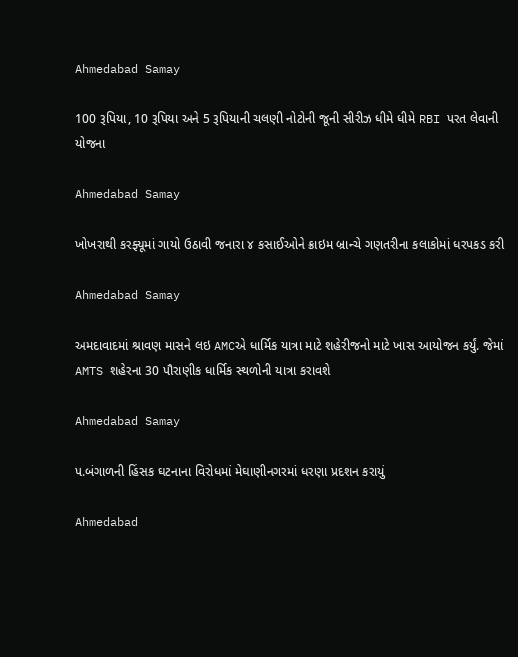Ahmedabad Samay

100 રૂપિયા, 10 રૂપિયા અને 5 રૂપિયાની ચલણી નોટોની જૂની સીરીઝ ધીમે ધીમે RBI પરત લેવાની યોજના

Ahmedabad Samay

ખોખરાથી કરફ્યૂમાં ગાયો ઉઠાવી જનારા ૪ કસાઈઓને ક્રાઇમ બ્રાન્ચે ગણતરીના કલાકોમાં ધરપકડ કરી

Ahmedabad Samay

અમદાવાદમાં શ્રાવણ માસને લઇ AMCએ ધાર્મિક યાત્રા માટે શહેરીજનો માટે ખાસ આયોજન કર્યું. જેમાં AMTS શહેરના 30 પૌરાણીક ધાર્મિક સ્થળોની યાત્રા કરાવશે

Ahmedabad Samay

પ.બંગાળની હિંસક ઘટનાના વિરોધમાં મેઘાણીનગરમાં ધરણા પ્રદશન કરાયું

Ahmedabad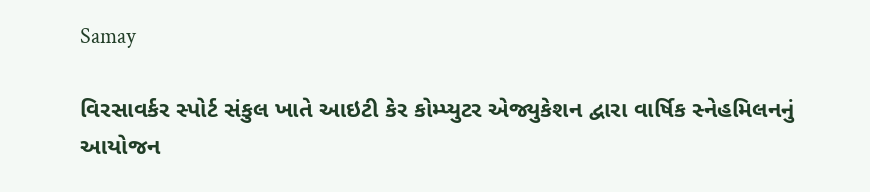Samay

વિરસાવર્કર સ્પોર્ટ સંકુલ ખાતે આઇટી કેર કોમ્પ્યુટર એજ્યુકેશન દ્વારા વાર્ષિક સ્નેહમિલનનું આયોજન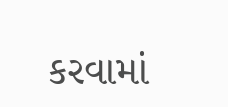કરવામાં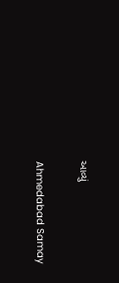આવ્યું

Ahmedabad Samay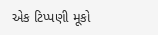એક ટિપ્પણી મૂકો